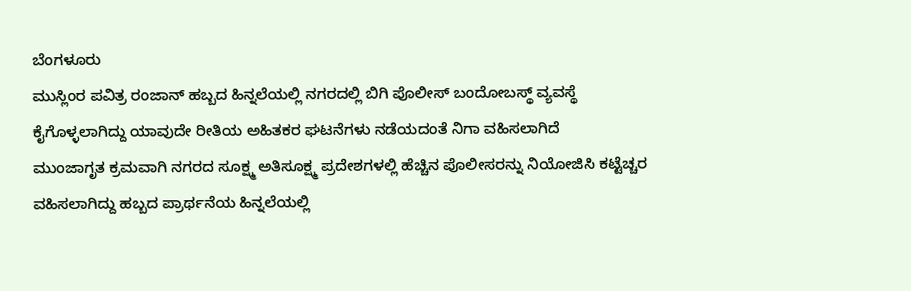ಬೆಂಗಳೂರು
ಮುಸ್ಲಿಂರ ಪವಿತ್ರ ರಂಜಾನ್ ಹಬ್ಬದ ಹಿನ್ನಲೆಯಲ್ಲಿ ನಗರದಲ್ಲಿ ಬಿಗಿ ಪೊಲೀಸ್ ಬಂದೋಬಸ್ಥ್ ವ್ಯವಸ್ಥೆ ಕೈಗೊಳ್ಳಲಾಗಿದ್ದು ಯಾವುದೇ ರೀತಿಯ ಅಹಿತಕರ ಘಟನೆಗಳು ನಡೆಯದಂತೆ ನಿಗಾ ವಹಿಸಲಾಗಿದೆ
ಮುಂಜಾಗೃತ ಕ್ರಮವಾಗಿ ನಗರದ ಸೂಕ್ಷ್ಮ ಅತಿಸೂಕ್ಷ್ಮ ಪ್ರದೇಶಗಳಲ್ಲಿ ಹೆಚ್ಚಿನ ಪೊಲೀಸರನ್ನು ನಿಯೋಜಿಸಿ ಕಟ್ಟೆಚ್ಚರ ವಹಿಸಲಾಗಿದ್ದು ಹಬ್ಬದ ಪ್ರಾರ್ಥನೆಯ ಹಿನ್ನಲೆಯಲ್ಲಿ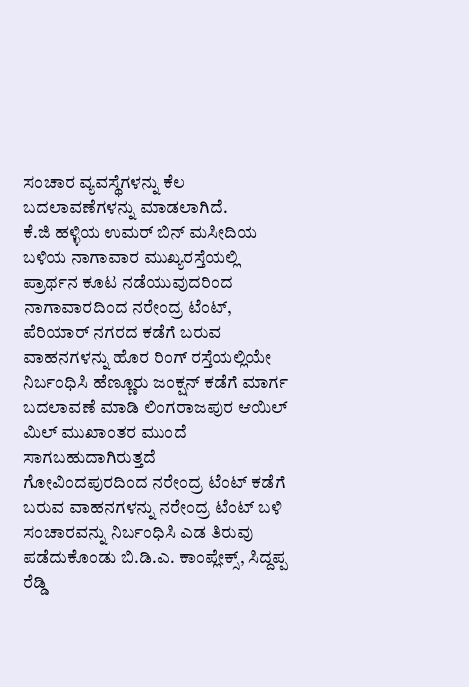ಸಂಚಾರ ವ್ಯವಸ್ಥೆಗಳನ್ನು ಕೆಲ ಬದಲಾವಣೆಗಳನ್ನು ಮಾಡಲಾಗಿದೆ.
ಕೆ.ಜಿ ಹಳ್ಳಿಯ ಉಮರ್ ಬಿನ್ ಮಸೀದಿಯ ಬಳಿಯ ನಾಗಾವಾರ ಮುಖ್ಯರಸ್ತೆಯಲ್ಲಿ ಪ್ರಾರ್ಥನ ಕೂಟ ನಡೆಯುವುದರಿಂದ ನಾಗಾವಾರದಿಂದ ನರೇಂದ್ರ ಟೆಂಟ್, ಪೆರಿಯಾರ್ ನಗರದ ಕಡೆಗೆ ಬರುವ ವಾಹನಗಳನ್ನು ಹೊರ ರಿಂಗ್ ರಸ್ತೆಯಲ್ಲಿಯೇ ನಿರ್ಬಂಧಿಸಿ ಹೆಣ್ಣೂರು ಜಂಕ್ಷನ್ ಕಡೆಗೆ ಮಾರ್ಗ ಬದಲಾವಣೆ ಮಾಡಿ ಲಿಂಗರಾಜಪುರ ಆಯಿಲ್ ಮಿಲ್ ಮುಖಾಂತರ ಮುಂದೆ ಸಾಗಬಹುದಾಗಿರುತ್ತದೆ
ಗೋವಿಂದಪುರದಿಂದ ನರೇಂದ್ರ ಟೆಂಟ್ ಕಡೆಗೆ ಬರುವ ವಾಹನಗಳನ್ನು ನರೇಂದ್ರ ಟೆಂಟ್ ಬಳಿ ಸಂಚಾರವನ್ನು ನಿರ್ಬಂಧಿಸಿ ಎಡ ತಿರುವು ಪಡೆದುಕೊಂಡು ಬಿ.ಡಿ.ಎ. ಕಾಂಪ್ಲೇಕ್ಸ್, ಸಿದ್ದಪ್ಪ ರೆಡ್ಡಿ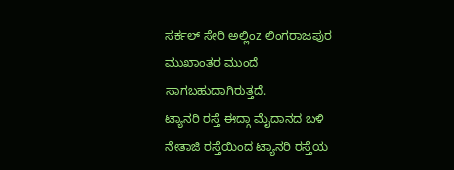ಸರ್ಕಲ್ ಸೇರಿ ಅಲ್ಲಿಂz ಲಿಂಗರಾಜಪುರ ಮುಖಾಂತರ ಮುಂದೆ ಸಾಗಬಹುದಾಗಿರುತ್ತದೆ.
ಟ್ಯಾನರಿ ರಸ್ತೆ ಈದ್ಗಾ ಮೈದಾನದ ಬಳಿ ನೇತಾಜಿ ರಸ್ತೆಯಿಂದ ಟ್ಯಾನರಿ ರಸ್ತೆಯ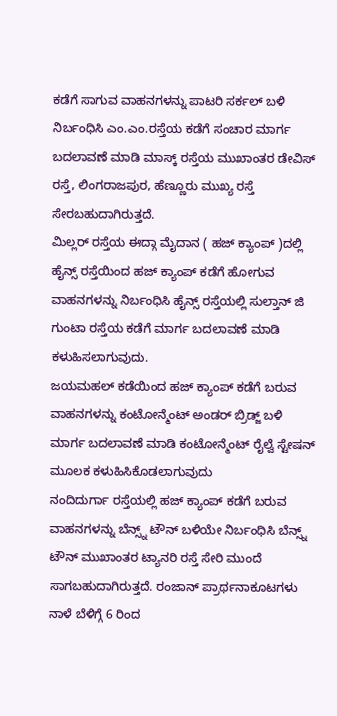ಕಡೆಗೆ ಸಾಗುವ ವಾಹನಗಳನ್ನು ಪಾಟರಿ ಸರ್ಕಲ್ ಬಳಿ ನಿರ್ಬಂಧಿಸಿ ಎಂ.ಎಂ.ರಸ್ತೆಯ ಕಡೆಗೆ ಸಂಚಾರ ಮಾರ್ಗ ಬದಲಾವಣೆ ಮಾಡಿ ಮಾಸ್ಕ್ ರಸ್ತೆಯ ಮುಖಾಂತರ ಡೇವಿಸ್ ರಸ್ತೆ, ಲಿಂಗರಾಜಪುರ, ಹೆಣ್ಣೂರು ಮುಖ್ಯ ರಸ್ತೆ ಸೇರಬಹುದಾಗಿರುತ್ತದೆ.
ಮಿಲ್ಲರ್ ರಸ್ತೆಯ ಈದ್ಗಾ ಮೈದಾನ ( ಹಜ್ ಕ್ಯಾಂಪ್ )ದಲ್ಲಿ ಹೈನ್ಸ್ ರಸ್ತೆಯಿಂದ ಹಜ್ ಕ್ಯಾಂಪ್ ಕಡೆಗೆ ಹೋಗುವ ವಾಹನಗಳನ್ನು ನಿರ್ಬಂಧಿಸಿ ಹೈನ್ಸ್ ರಸ್ತೆಯಲ್ಲಿ ಸುಲ್ತಾನ್ ಜಿ ಗುಂಟಾ ರಸ್ತೆಯ ಕಡೆಗೆ ಮಾರ್ಗ ಬದಲಾವಣೆ ಮಾಡಿ ಕಳುಹಿಸಲಾಗುವುದು.
ಜಯಮಹಲ್ ಕಡೆಯಿಂದ ಹಜ್ ಕ್ಯಾಂಪ್ ಕಡೆಗೆ ಬರುವ ವಾಹನಗಳನ್ನು ಕಂಟೋನ್ಮೆಂಟ್ ಅಂಡರ್ ಬ್ರಿಡ್ಜ್ ಬಳಿ ಮಾರ್ಗ ಬದಲಾವಣೆ ಮಾಡಿ ಕಂಟೋನ್ಮೆಂಟ್ ರೈಲ್ವೆ ಸ್ಟೇಷನ್ ಮೂಲಕ ಕಳುಹಿಸಿಕೊಡಲಾಗುವುದು
ನಂದಿದುರ್ಗಾ ರಸ್ತೆಯಲ್ಲಿ ಹಜ್ ಕ್ಯಾಂಪ್ ಕಡೆಗೆ ಬರುವ ವಾಹನಗಳನ್ನು ಬೆನ್ಸ್ನ್ ಟೌನ್ ಬಳಿಯೇ ನಿರ್ಬಂಧಿಸಿ ಬೆನ್ಸ್ನ್ ಟೌನ್ ಮುಖಾಂತರ ಟ್ಯಾನರಿ ರಸ್ತೆ ಸೇರಿ ಮುಂದೆ ಸಾಗಬಹುದಾಗಿರುತ್ತದೆ. ರಂಜಾನ್ ಪ್ರಾರ್ಥನಾಕೂಟಗಳು ನಾಳೆ ಬೆಳಿಗ್ಗೆ 6 ರಿಂದ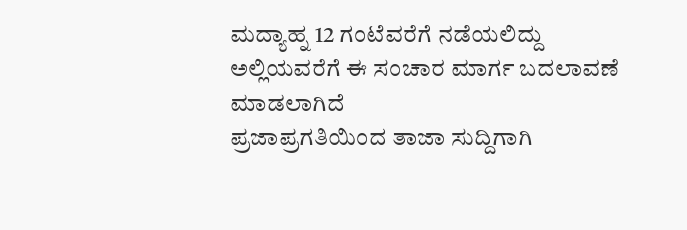ಮದ್ಯಾಹ್ನ 12 ಗಂಟೆವರೆಗೆ ನಡೆಯಲಿದ್ದು ಅಲ್ಲಿಯವರೆಗೆ ಈ ಸಂಚಾರ ಮಾರ್ಗ ಬದಲಾವಣೆ ಮಾಡಲಾಗಿದೆ
ಪ್ರಜಾಪ್ರಗತಿಯಿಂದ ತಾಜಾ ಸುದ್ದಿಗಾಗಿ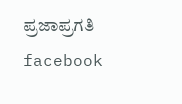ಪ್ರಜಾಪ್ರಗತಿ facebook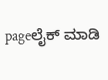pageಲೈಕ್ ಮಾಡಿ